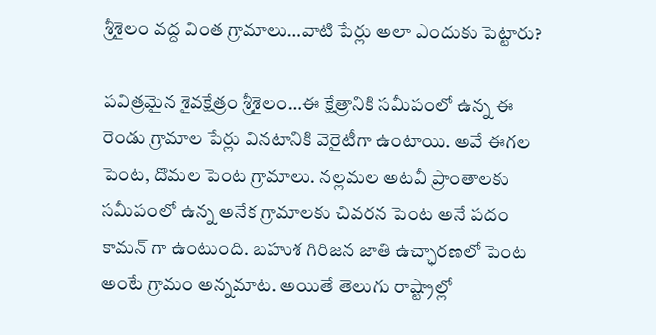శ్రీశైలం వద్ద వింత గ్రామాలు…వాటి పేర్లు అలా ఎందుకు పెట్టారు?

పవిత్రమైన శైవక్షేత్రం శ్రీశైలం…ఈ క్షేత్రానికి సమీపంలో ఉన్న ఈ రెండు గ్రామాల పేర్లు వినటానికి వెరైటీగా ఉంటాయి. అవే ఈగల పెంట, దొమల పెంట గ్రామాలు. నల్లమల అటవీ ప్రాంతాలకు సమీపంలో ఉన్న అనేక గ్రామాలకు చివరన పెంట అనే పదం కామన్ గా ఉంటుంది. బహుశ గిరిజన జాతి ఉచ్ఛారణలో పెంట అంటే గ్రామం అన్నమాట. అయితే తెలుగు రాష్ట్రాల్లో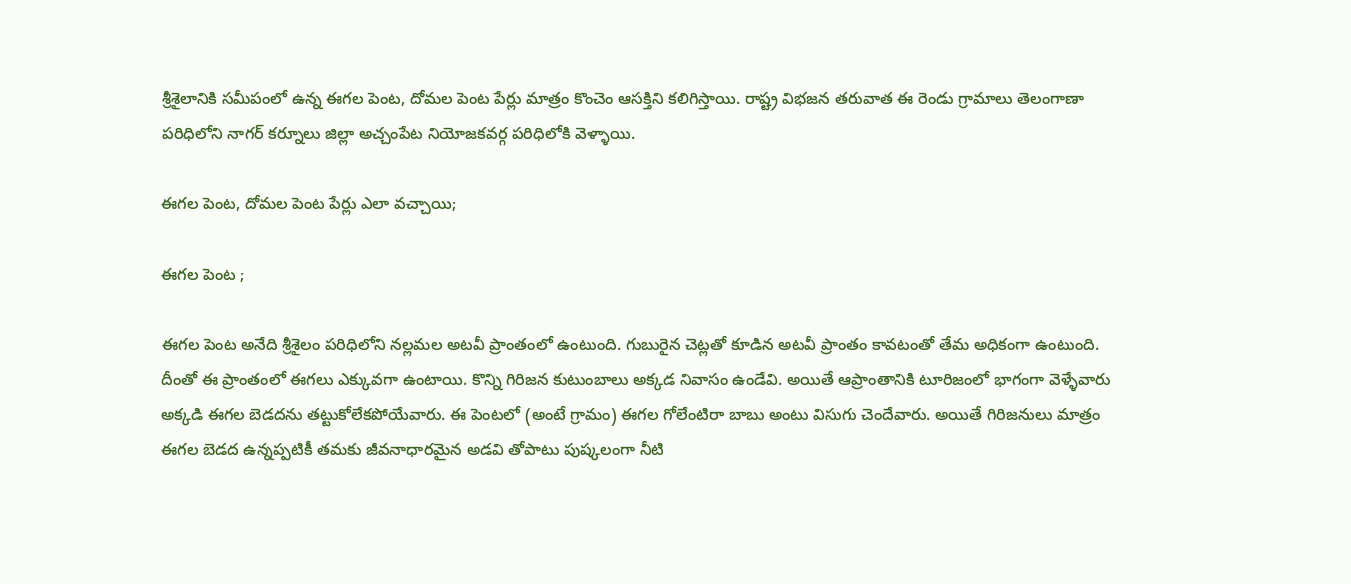శ్రీశైలానికి సమీపంలో ఉన్న ఈగల పెంట, దోమల పెంట పేర్లు మాత్రం కొంచెం ఆసక్తిని కలిగిస్తాయి. రాష్ట్ర విభజన తరువాత ఈ రెండు గ్రామాలు తెలంగాణా పరిధిలోని నాగర్ కర్నూలు జిల్లా అచ్చంపేట నియోజకవర్గ పరిధిలోకి వెళ్ళాయి.

ఈగల పెంట, దోమల పెంట పేర్లు ఎలా వచ్చాయి;

ఈగల పెంట ;

ఈగల పెంట అనేది శ్రీశైలం పరిధిలోని నల్లమల అటవీ ప్రాంతంలో ఉంటుంది. గుబురైన చెట్లతో కూడిన అటవీ ప్రాంతం కావటంతో తేమ అధికంగా ఉంటుంది. దీంతో ఈ ప్రాంతంలో ఈగలు ఎక్కువగా ఉంటాయి. కొన్ని గిరిజన కుటుంబాలు అక్కడ నివాసం ఉండేవి. అయితే ఆప్రాంతానికి టూరిజంలో భాగంగా వెళ్ళేవారు అక్కడి ఈగల బెడదను తట్టుకోలేకపోయేవారు. ఈ పెంటలో (అంటే గ్రామం) ఈగల గోలేంటిరా బాబు అంటు విసుగు చెందేవారు. అయితే గిరిజనులు మాత్రం ఈగల బెడద ఉన్నప్పటికీ తమకు జీవనాధారమైన అడవి తోపాటు పుష్కలంగా నీటి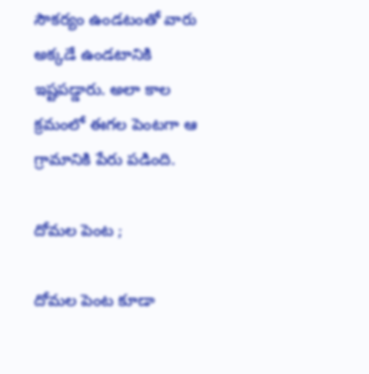సౌకర్యం ఉండటంతో వారు అక్కడే ఉండటానికి ఇష్టపడ్డారు. అలా కాల క్రమంలో ఈగల పెంటగా ఆ గ్రామానికి పేరు పడింది.

దోమల పెంట ;

దోమల పెంట కూడా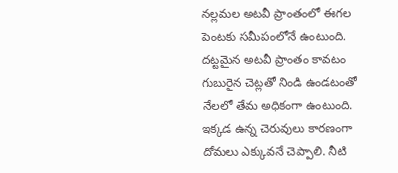నల్లమల అటవీ ప్రాంతంలో ఈగల పెంటకు సమీపంలోనే ఉంటుంది. దట్టమైన అటవీ ప్రాంతం కావటం గుబురైన చెట్లతో నిండి ఉండటంతో నేలలో తేమ అధికంగా ఉంటుంది. ఇక్కడ ఉన్న చెరువులు కారణంగా దోమలు ఎక్కువనే చెప్పాలి. నీటి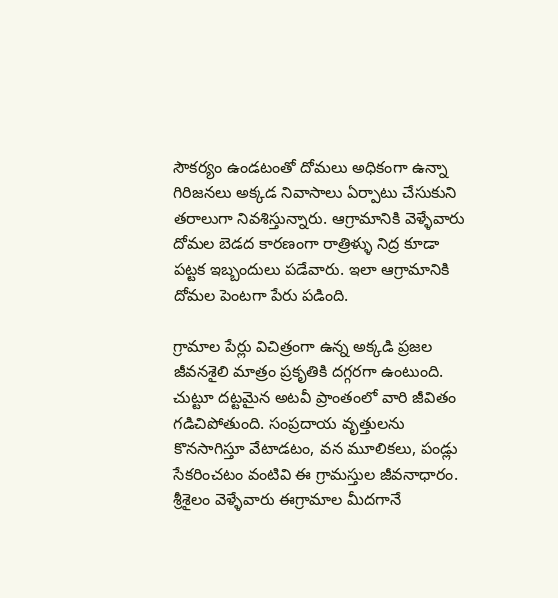సౌకర్యం ఉండటంతో దోమలు అధికంగా ఉన్నా గిరిజనలు అక్కడ నివాసాలు ఏర్పాటు చేసుకుని తరాలుగా నివశిస్తున్నారు. ఆగ్రామానికి వెళ్ళేవారు దోమల బెడద కారణంగా రాత్రిళ్ళు నిద్ర కూడా పట్టక ఇబ్బందులు పడేవారు. ఇలా ఆగ్రామానికి దోమల పెంటగా పేరు పడింది.

గ్రామాల పేర్లు విచిత్రంగా ఉన్న అక్కడి ప్రజల జీవనశైలి మాత్రం ప్రకృతికి దగ్గరగా ఉంటుంది. చుట్టూ దట్టమైన అటవీ ప్రాంతంలో వారి జీవితం గడిచిపోతుంది. సంప్రదాయ వృత్తులను కొనసాగిస్తూ వేటాడటం, వన మూలికలు, పండ్లు సేకరించటం వంటివి ఈ గ్రామస్తుల జీవనాధారం. శ్రీశైలం వెళ్ళేవారు ఈగ్రామాల మీదగానే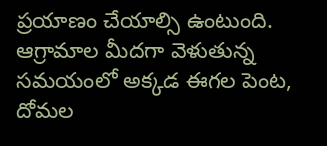ప్రయాణం చేయాల్సి ఉంటుంది. ఆగ్రామాల మీదగా వెళుతున్న సమయంలో అక్కడ ఈగల పెంట, దోమల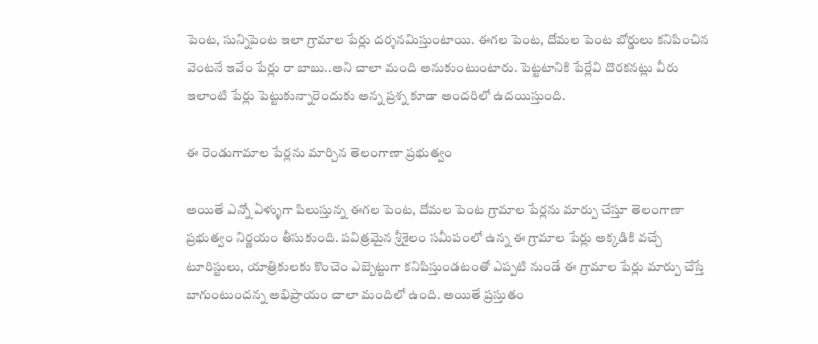పెంట, సున్నిపెంట ఇలా గ్రామాల పేర్లు దర్శనమిస్తుంటాయి. ఈగల పెంట, దోమల పెంట బోర్డులు కనిపించిన వెంటనే ఇవేం పేర్లు రా బాబు..అని చాలా మంది అనుకుంటుంటారు. పెట్టటానికి పేర్లేవి దొరకనట్లు వీరు ఇలాంటి పేర్లు పెట్టుకున్నారెందుకు అన్న ప్రశ్న కూడా అందరిలో ఉదయిస్తుంది.

ఈ రెండుగామాల పేర్లను మార్చిన తెలంగాణా ప్రభుత్వం

అయితే ఎన్నో ఏళ్ళుగా పిలుస్తున్న ఈగల పెంట, దోమల పెంట గ్రామాల పేర్లను మార్పు చేస్తూ తెలంగాణా ప్రభుత్వం నిర్ణయం తీసుకుంది. పవిత్రమైన శ్రీశైలం సమీపంలో ఉన్న ఈ గ్రామాల పేర్లు అక్కడికి వచ్చే టూరిస్టులు, యాత్రికులకు కొంచెం ఎబ్బెట్టుగా కనిపిస్తుండటంతో ఎప్పటి నుండే ఈ గ్రామాల పేర్లు మార్పు చేస్తే బాగుంటుందన్న అభిప్రాయం చాలా మందిలో ఉంది. అయితే ప్రస్తుతం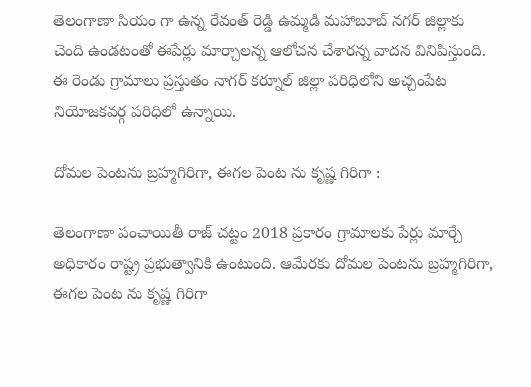తెలంగాణా సియం గా ఉన్న రేవంత్ రెడ్డి ఉమ్మడి మహాబూబ్ నగర్ జిల్లాకు చెంది ఉండటంతో ఈపేర్లు మార్చాలన్న ఆలోచన చేశారన్న వాదన వినిపిస్తుంది. ఈ రెండు గ్రామాలు ప్రస్తుతం నాగర్ కర్నూల్ జిల్లా పరిధిలోని అచ్చంపేట నియోజకవర్గ పరిధిలో ఉన్నాయి.

దోమల పెంటను బ్రహ్మగిరిగా, ఈగల పెంట ను కృష్ణ గిరిగా :

తెలంగాణా పంచాయితీ రాజ్ చట్టం 2018 ప్రకారం గ్రామాలకు పేర్లు మార్చే అధికారం రాష్ట్ర ప్రభుత్వానికి ఉంటుంది. ఆమేరకు దోమల పెంటను బ్రహ్మగిరిగా, ఈగల పెంట ను కృష్ణ గిరిగా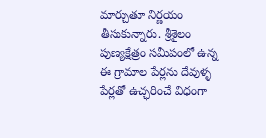మార్చుతూ నిర్ణయం తీసుకున్నారు. శ్రీశైలం పుణ్యక్షేత్రం సమీపంలో ఉన్న ఈ గ్రామాల పేర్లను దేవుళ్ళ పేర్లతో ఉచ్ఛరించే విధంగా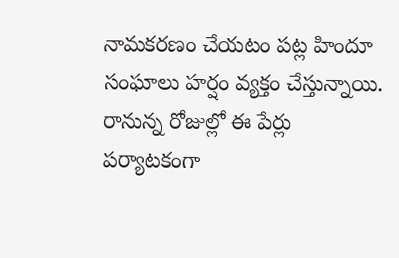నామకరణం చేయటం పట్ల హిందూ సంఘాలు హర్షం వ్యక్తం చేస్తున్నాయి. రానున్న రోజుల్లో ఈ పేర్లు పర్యాటకంగా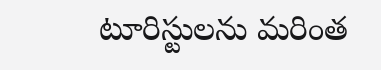టూరిస్టులను మరింత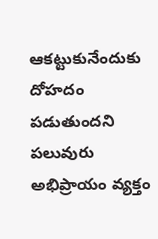ఆకట్టుకునేందుకు దోహదం పడుతుందని పలువురు అభిప్రాయం వ్యక్తం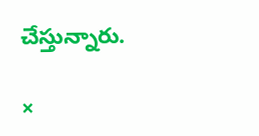చేస్తున్నారు.

×